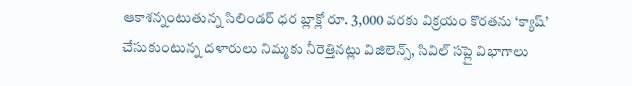ఆకాశన్నంటుతున్న సిలిండర్ ధర బ్లాక్లో రూ. 3,000 వరకు విక్రయం కొరతను ‘క్యాష్’ చేసుకుంటున్న దళారులు నిమ్మకు నీరెత్తినట్లు విజిలెన్స్, సివిల్ సప్లై విభాగాలు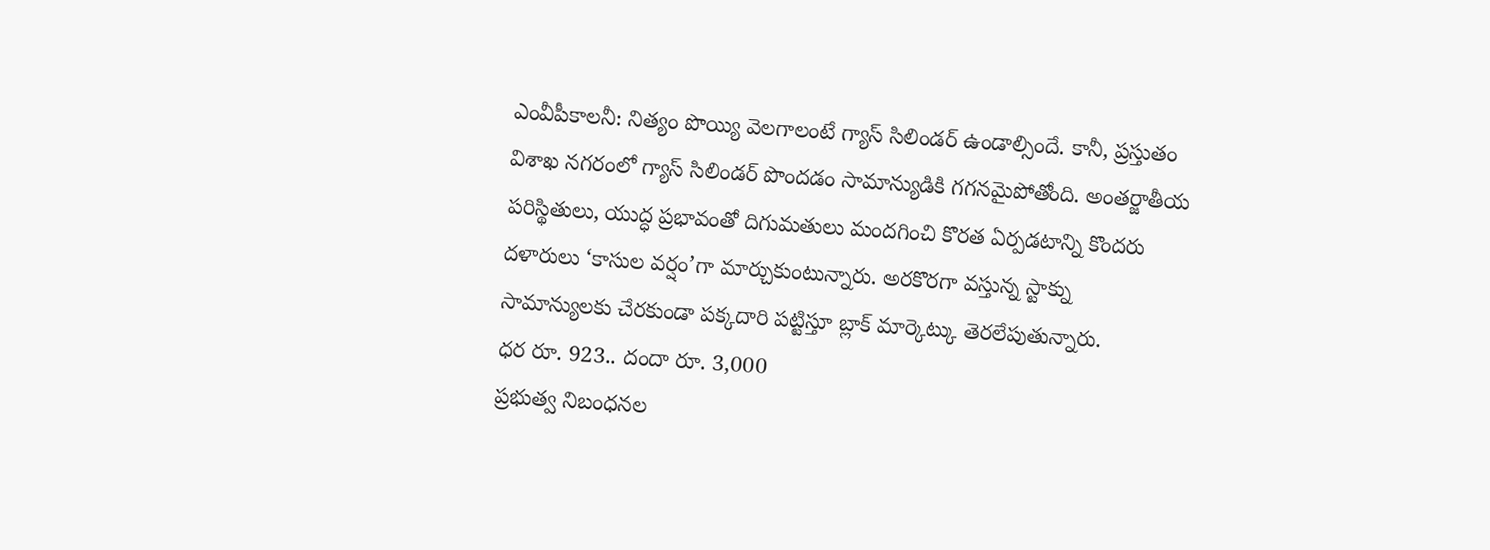ఎంవీపీకాలనీ: నిత్యం పొయ్యి వెలగాలంటే గ్యాస్ సిలిండర్ ఉండాల్సిందే. కానీ, ప్రస్తుతం విశాఖ నగరంలో గ్యాస్ సిలిండర్ పొందడం సామాన్యుడికి గగనమైపోతోంది. అంతర్జాతీయ పరిస్థితులు, యుద్ధ ప్రభావంతో దిగుమతులు మందగించి కొరత ఏర్పడటాన్ని కొందరు దళారులు ‘కాసుల వర్షం’గా మార్చుకుంటున్నారు. అరకొరగా వస్తున్న స్టాక్ను సామాన్యులకు చేరకుండా పక్కదారి పట్టిస్తూ బ్లాక్ మార్కెట్కు తెరలేపుతున్నారు.
ధర రూ. 923.. దందా రూ. 3,000
ప్రభుత్వ నిబంధనల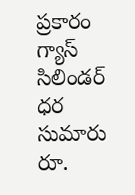ప్రకారం గ్యాస్ సిలిండర్ ధర సుమారు రూ.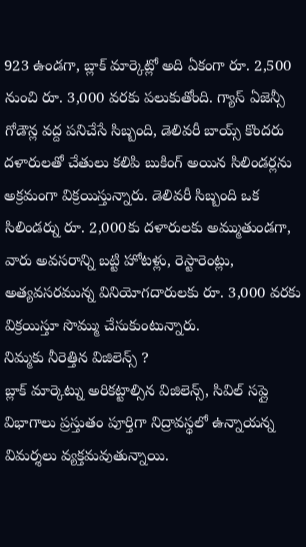923 ఉండగా, బ్లాక్ మార్కెట్లో అది ఏకంగా రూ. 2,500 నుంచి రూ. 3,000 వరకు పలుకుతోంది. గ్యాస్ ఏజెన్సీ గోడౌన్ల వద్ద పనిచేసే సిబ్బంది, డెలివరీ బాయ్స్ కొందరు దళారులతో చేతులు కలిపి బుకింగ్ అయిన సిలిండర్లను అక్రమంగా విక్రయిస్తున్నారు. డెలివరీ సిబ్బంది ఒక సిలిండర్ను రూ. 2,000కు దళారులకు అమ్ముతుండగా, వారు అవసరాన్ని బట్టి హోటళ్లు, రెస్టారెంట్లు, అత్యవసరమున్న వినియోగదారులకు రూ. 3,000 వరకు విక్రయిస్తూ సొమ్ము చేసుకుంటున్నారు.
నిమ్మకు నీరెత్తిన విజిలెన్స్ ?
బ్లాక్ మార్కెట్ను అరికట్టాల్సిన విజిలెన్స్, సివిల్ సప్లై విభాగాలు ప్రస్తుతం పూర్తిగా నిద్రావస్థలో ఉన్నాయన్న విమర్శలు వ్యక్తమవుతున్నాయి.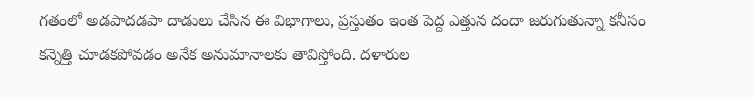గతంలో అడపాదడపా దాడులు చేసిన ఈ విభాగాలు, ప్రస్తుతం ఇంత పెద్ద ఎత్తున దందా జరుగుతున్నా కనీసం కన్నెత్తి చూడకపోవడం అనేక అనుమానాలకు తావిస్తోంది. దళారుల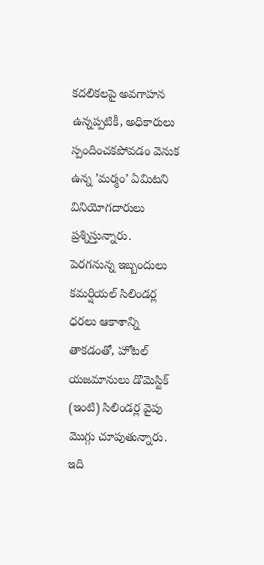కదలికలపై అవగాహన ఉన్నప్పటికీ, అధికారులు స్పందించకపోవడం వెనుక ఉన్న ’మర్మం’ ఏమిటని వినియోగదారులు ప్రశ్నిస్తున్నారు.
పెరగనున్న ఇబ్బందులు
కమర్షియల్ సిలిండర్ల ధరలు ఆకాశాన్ని తాకడంతో, హోటల్ యజమానులు డొమెస్టిక్ (ఇంటి) సిలిండర్ల వైపు మొగ్గు చూపుతున్నారు. ఇది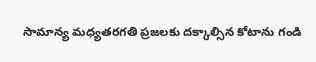సామాన్య మధ్యతరగతి ప్రజలకు దక్కాల్సిన కోటాను గండి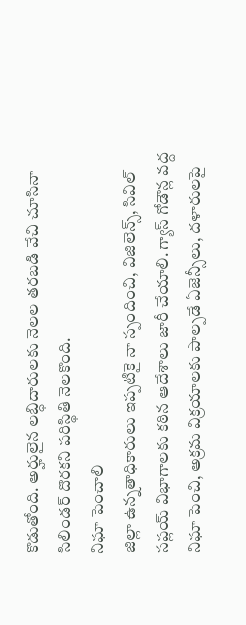కొడుతోంది. అర్హులైన లబ్ధిదారులకు నెలల తరబడి వేచి చూసినా సిలిండర్ దొరకని పరిస్థితి నెలకొంది.
నిఘా పెంచాలి
జిల్లా ఉన్నతాధికారులు ఇప్పటికై నా స్పందించి, విజిలెన్స్, సివిల్ సప్లయ్ విభాగాలకు కఠిన ఆదేశాలు జారీ చేయాలి. గ్యాస్ గోడౌన్ల వద్ద నిఘా పెంచి, అక్రమ విక్రయాలకు పాల్పడే ఏజెన్సీలు, దళారులపై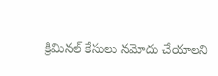క్రిమినల్ కేసులు నమోదు చేయాలని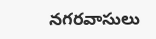నగరవాసులు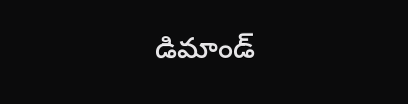డిమాండ్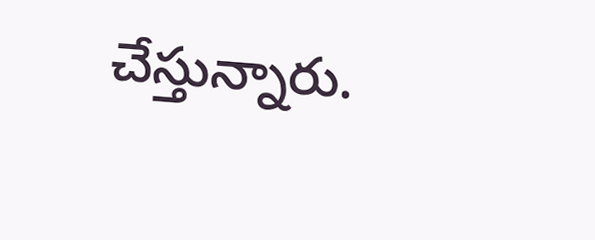చేస్తున్నారు.